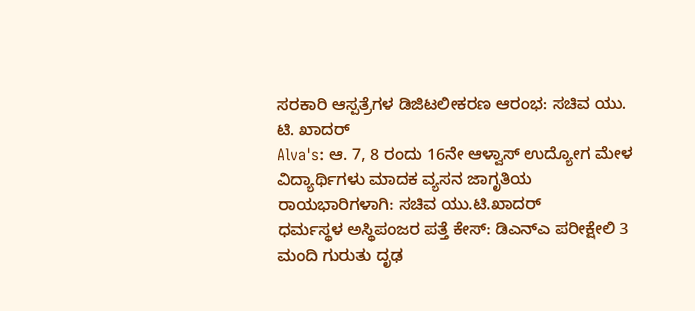ಸರಕಾರಿ ಆಸ್ಪತ್ರೆಗಳ ಡಿಜಿಟಲೀಕರಣ ಆರಂಭ: ಸಚಿವ ಯು. ಟಿ. ಖಾದರ್
Alva's: ಆ. 7, 8 ರಂದು 16ನೇ ಆಳ್ವಾಸ್ ಉದ್ಯೋಗ ಮೇಳ
ವಿದ್ಯಾರ್ಥಿಗಳು ಮಾದಕ ವ್ಯಸನ ಜಾಗೃತಿಯ ರಾಯಭಾರಿಗಳಾಗಿ: ಸಚಿವ ಯು.ಟಿ.ಖಾದರ್
ಧರ್ಮಸ್ಥಳ ಅಸ್ಥಿಪಂಜರ ಪತ್ತೆ ಕೇಸ್: ಡಿಎನ್ಎ ಪರೀಕ್ಷೇಲಿ 3 ಮಂದಿ ಗುರುತು ದೃಢ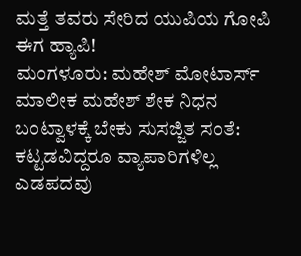ಮತ್ತೆ ತವರು ಸೇರಿದ ಯುಪಿಯ ಗೋಪಿ ಈಗ ಹ್ಯಾಪಿ!
ಮಂಗಳೂರು: ಮಹೇಶ್ ಮೋಟಾರ್ಸ್ ಮಾಲೀಕ ಮಹೇಶ್ ಶೇಕ ನಿಧನ
ಬಂಟ್ವಾಳಕ್ಕೆ ಬೇಕು ಸುಸಜ್ಜಿತ ಸಂತೆ: ಕಟ್ಟಡವಿದ್ದರೂ ವ್ಯಾಪಾರಿಗಳಿಲ್ಲ
ಎಡಪದವು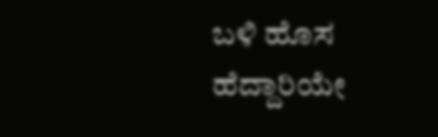ಬಳಿ ಹೊಸ ಹೆದ್ದಾರಿಯೇ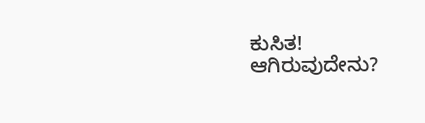ಕುಸಿತ! ಆಗಿರುವುದೇನು?